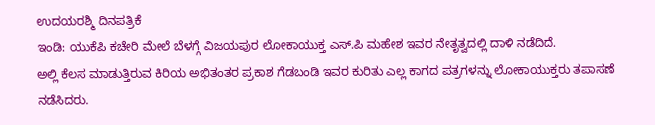ಉದಯರಶ್ಮಿ ದಿನಪತ್ರಿಕೆ
ಇಂಡಿ: ಯುಕೆಪಿ ಕಚೇರಿ ಮೇಲೆ ಬೆಳಗ್ಗೆ ವಿಜಯಪುರ ಲೋಕಾಯುಕ್ತ ಎಸ್.ಪಿ ಮಹೇಶ ಇವರ ನೇತೃತ್ವದಲ್ಲಿ ದಾಳಿ ನಡೆದಿದೆ.
ಅಲ್ಲಿ ಕೆಲಸ ಮಾಡುತ್ತಿರುವ ಕಿರಿಯ ಅಭಿತಂತರ ಪ್ರಕಾಶ ಗೆಡಬಂಡಿ ಇವರ ಕುರಿತು ಎಲ್ಲ ಕಾಗದ ಪತ್ರಗಳನ್ನು ಲೋಕಾಯುಕ್ತರು ತಪಾಸಣೆ ನಡೆಸಿದರು.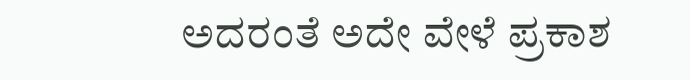ಅದರಂತೆ ಅದೇ ವೇಳೆ ಪ್ರಕಾಶ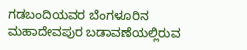ಗಡಬಂದಿಯವರ ಬೆಂಗಳೂರಿನ ಮಹಾದೇವಪುರ ಬಡಾವಣೆಯಲ್ಲಿರುವ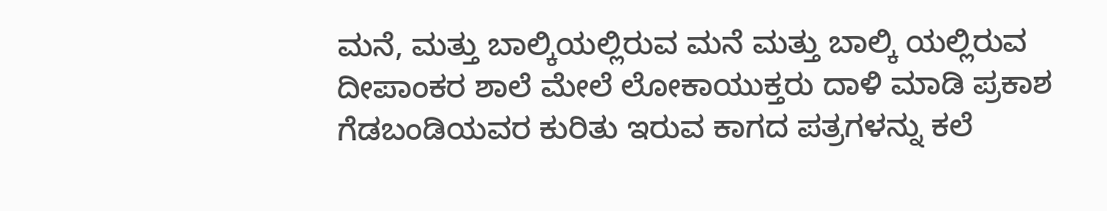ಮನೆ, ಮತ್ತು ಬಾಲ್ಕಿಯಲ್ಲಿರುವ ಮನೆ ಮತ್ತು ಬಾಲ್ಕಿ ಯಲ್ಲಿರುವ ದೀಪಾಂಕರ ಶಾಲೆ ಮೇಲೆ ಲೋಕಾಯುಕ್ತರು ದಾಳಿ ಮಾಡಿ ಪ್ರಕಾಶ ಗೆಡಬಂಡಿಯವರ ಕುರಿತು ಇರುವ ಕಾಗದ ಪತ್ರಗಳನ್ನು ಕಲೆ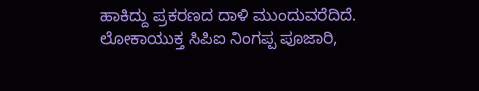ಹಾಕಿದ್ದು ಪ್ರಕರಣದ ದಾಳಿ ಮುಂದುವರೆದಿದೆ.
ಲೋಕಾಯುಕ್ತ ಸಿಪಿಐ ನಿಂಗಪ್ಪ ಪೂಜಾರಿ,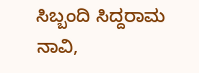ಸಿಬ್ಬಂದಿ ಸಿದ್ದರಾಮ ನಾವಿ,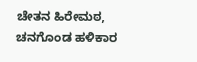ಚೇತನ ಹಿರೇಮಠ, ಚನಗೊಂಡ ಹಳಿಕಾರ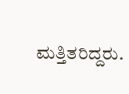ಮತ್ತಿತರಿದ್ದರು.